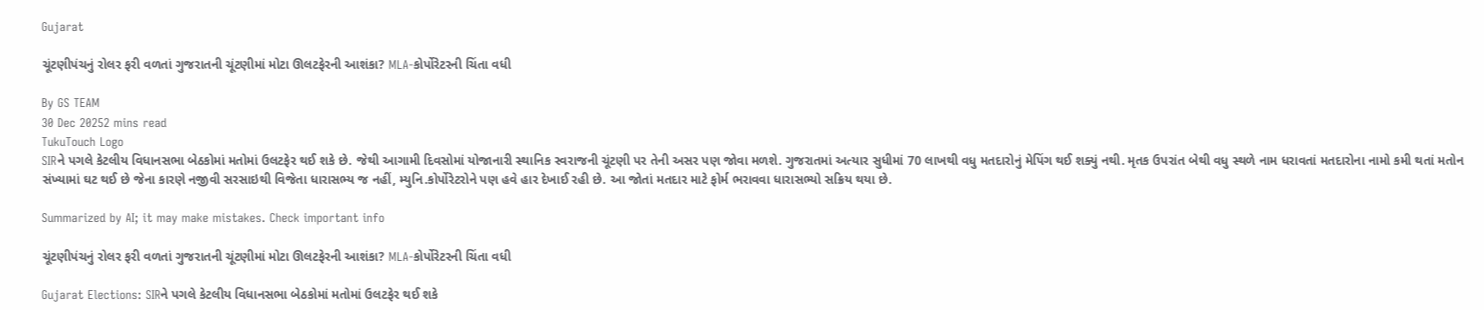Gujarat

ચૂંટણીપંચનું રોલર ફરી વળતાં ગુજરાતની ચૂંટણીમાં મોટા ઊલટફેરની આશંકા? MLA-કોર્પોરેટરની ચિંતા વધી

By GS TEAM
30 Dec 20252 mins read
TukuTouch Logo
SIRને પગલે કેટલીય વિધાનસભા બેઠકોમાં મતોમાં ઉલટફેર થઈ શકે છે. જેથી આગામી દિવસોમાં યોજાનારી સ્થાનિક સ્વરાજની ચૂંટણી પર તેની અસર પણ જોવા મળશે. ગુજરાતમાં અત્યાર સુધીમાં 70 લાખથી વધુ મતદારોનું મેપિંગ થઈ શક્યું નથી. મૃતક ઉપરાંત બેથી વધુ સ્થળે નામ ધરાવતાં મતદારોના નામો કમી થતાં મતોન સંખ્યામાં ઘટ થઈ છે જેના કારણે નજીવી સરસાઇથી વિજેતા ધારાસભ્ય જ નહીં, મ્યુનિ.કોર્પોરેટરોને પણ હવે હાર દેખાઈ રહી છે. આ જોતાં મતદાર માટે ફોર્મ ભરાવવા ધારાસભ્યો સક્રિય થયા છે.

Summarized by AI; it may make mistakes. Check important info

ચૂંટણીપંચનું રોલર ફરી વળતાં ગુજરાતની ચૂંટણીમાં મોટા ઊલટફેરની આશંકા? MLA-કોર્પોરેટરની ચિંતા વધી

Gujarat Elections: SIRને પગલે કેટલીય વિધાનસભા બેઠકોમાં મતોમાં ઉલટફેર થઈ શકે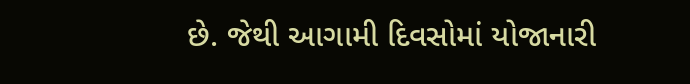છે. જેથી આગામી દિવસોમાં યોજાનારી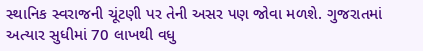સ્થાનિક સ્વરાજની ચૂંટણી પર તેની અસર પણ જોવા મળશે. ગુજરાતમાં અત્યાર સુધીમાં 70 લાખથી વધુ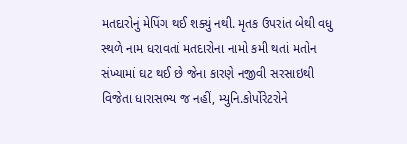મતદારોનું મેપિંગ થઈ શક્યું નથી. મૃતક ઉપરાંત બેથી વધુ સ્થળે નામ ધરાવતાં મતદારોના નામો કમી થતાં મતોન સંખ્યામાં ઘટ થઈ છે જેના કારણે નજીવી સરસાઇથી વિજેતા ધારાસભ્ય જ નહીં, મ્યુનિ.કોર્પોરેટરોને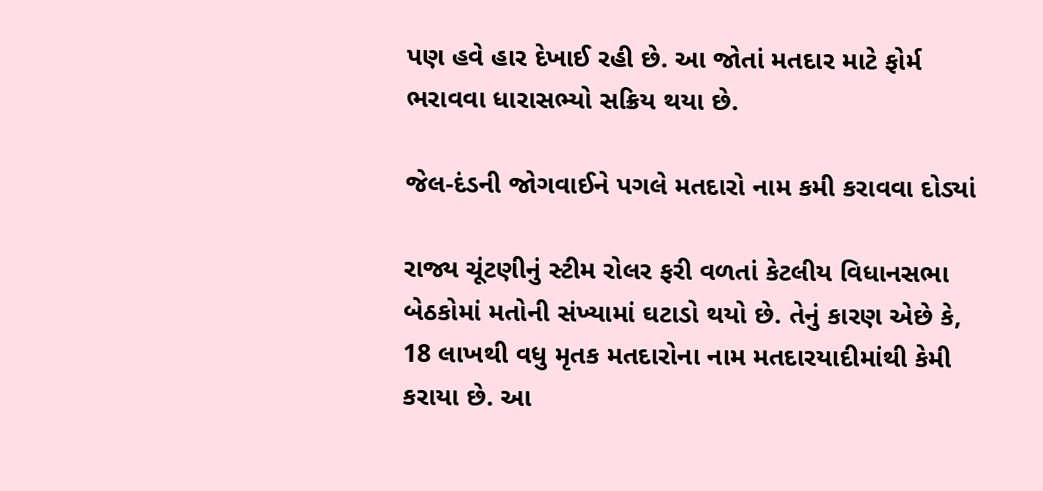પણ હવે હાર દેખાઈ રહી છે. આ જોતાં મતદાર માટે ફોર્મ ભરાવવા ધારાસભ્યો સક્રિય થયા છે.

જેલ-દંડની જોગવાઈને પગલે મતદારો નામ કમી કરાવવા દોડ્યાં

રાજ્ય ચૂંટણીનું સ્ટીમ રોલર ફરી વળતાં કેટલીય વિધાનસભા બેઠકોમાં મતોની સંખ્યામાં ઘટાડો થયો છે. તેનું કારણ એછે કે, 18 લાખથી વધુ મૃતક મતદારોના નામ મતદારયાદીમાંથી કેમી કરાયા છે. આ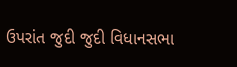ઉપરાંત જુદી જુદી વિધાનસભા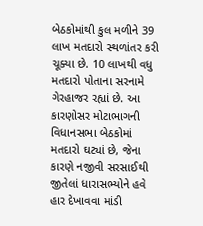બેઠકોમાંથી કુલ મળીને 39 લાખ મતદારો સ્થળાંતર કરી ચૂક્યા છે. 10 લાખથી વધુ મતદારો પોતાના સરનામે ગેરહાજર રહ્યાં છે. આ કારણોસર મોટાભાગની વિધાનસભા બેઠકોમાં મતદારો ઘટ્યાં છે, જેના કારણે નજીવી સરસાઈથી જીતેલાં ધારાસભ્યોને હવે હાર દેખાવવા માંડી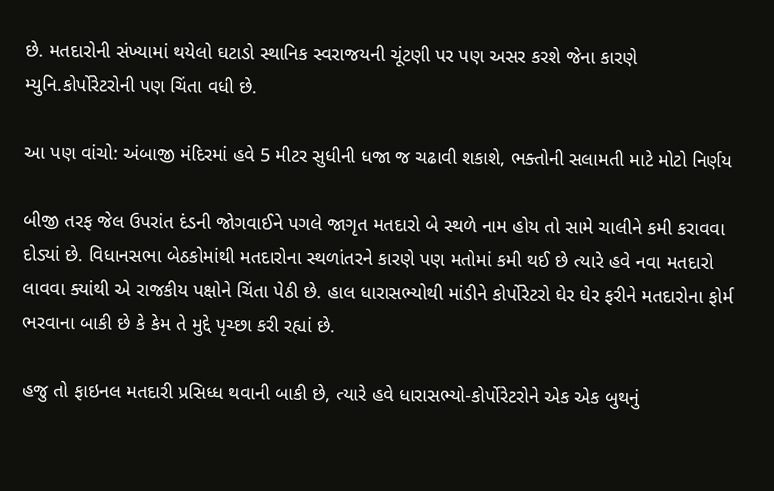છે. મતદારોની સંખ્યામાં થયેલો ઘટાડો સ્થાનિક સ્વરાજયની ચૂંટણી પર પણ અસર કરશે જેના કારણે મ્યુનિ.કોર્પોરેટરોની પણ ચિંતા વધી છે.

આ પણ વાંચો: અંબાજી મંદિરમાં હવે 5 મીટર સુધીની ધજા જ ચઢાવી શકાશે, ભક્તોની સલામતી માટે મોટો નિર્ણય

બીજી તરફ જેલ ઉપરાંત દંડની જોગવાઈને પગલે જાગૃત મતદારો બે સ્થળે નામ હોય તો સામે ચાલીને કમી કરાવવા દોડ્યાં છે. વિધાનસભા બેઠકોમાંથી મતદારોના સ્થળાંતરને કારણે પણ મતોમાં કમી થઈ છે ત્યારે હવે નવા મતદારો લાવવા ક્યાંથી એ રાજકીય પક્ષોને ચિંતા પેઠી છે. હાલ ધારાસભ્યોથી માંડીને કોર્પોરેટરો ઘેર ઘેર ફરીને મતદારોના ફોર્મ ભરવાના બાકી છે કે કેમ તે મુદ્દે પૃચ્છા કરી રહ્યાં છે.

હજુ તો ફાઇનલ મતદારી પ્રસિધ્ધ થવાની બાકી છે, ત્યારે હવે ધારાસભ્યો-કોર્પોરેટરોને એક એક બુથનું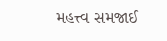મહત્ત્વ સમજાઈ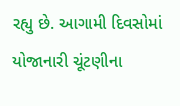રહ્યુ છે. આગામી દિવસોમાં યોજાનારી ચૂંટણીના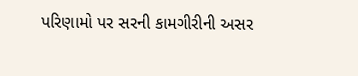પરિણામો પર સરની કામગીરીની અસર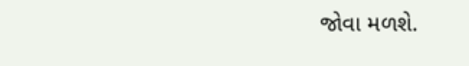જોવા મળશે.